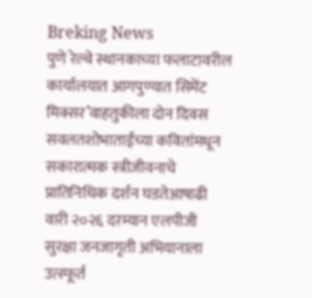Breking News
पुणे रेल्वे स्थानकाच्या फलाटावरील कार्यालयात आगपुण्यात सिमेंट मिक्सर’वाहतुकीला दोन दिवस सवलतशोभाताईंच्या कवितांमधून सकारात्मक स्त्रीजीवनाचे प्रातिनिधिक दर्शन घडतेआषाढी वारी २०२६ दरम्यान एलपीजी सुरक्षा जनजागृती अभियानाला उत्स्फूर्त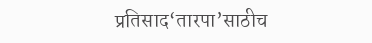प्रतिसाद‘तारपा’साठीच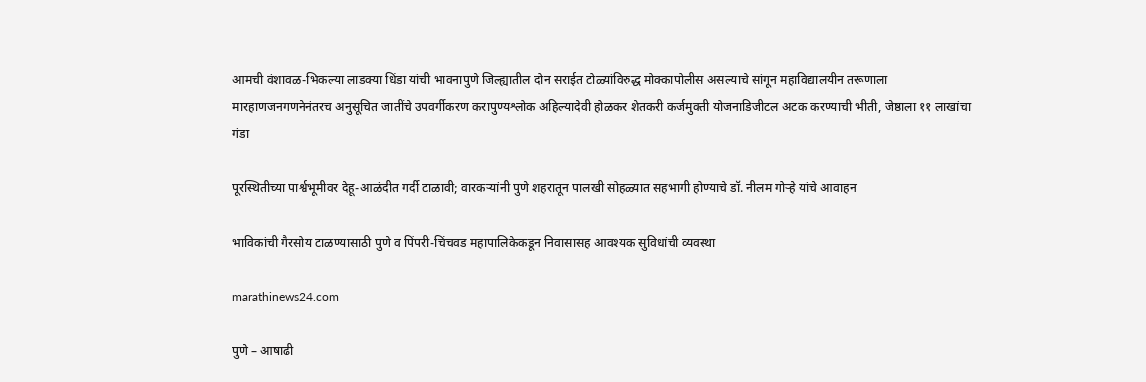आमची वंशावळ-भिकल्या लाडक्या धिंडा यांची भावनापुणे जिल्ह्यातील दोन सराईत टोळ्यांविरुद्ध मोक्कापोलीस असल्याचे सांगून महाविद्यालयीन तरूणाला मारहाणजनगणनेनंतरच अनुसूचित जातींचे उपवर्गीकरण करापुण्यश्लोक अहिल्यादेवी होळकर शेतकरी कर्जमुक्ती योजनाडिजीटल अटक करण्याची भीती, जेष्ठाला ११ लाखांचा गंडा

पूरस्थितीच्या पार्श्वभूमीवर देहू-आळंदीत गर्दी टाळावी; वारकऱ्यांनी पुणे शहरातून पालखी सोहळ्यात सहभागी होण्याचे डॉ. नीलम गोऱ्हे यांचे आवाहन

भाविकांची गैरसोय टाळण्यासाठी पुणे व पिंपरी-चिंचवड महापालिकेकडून निवासासह आवश्यक सुविधांची व्यवस्था

marathinews24.com

पुणे – आषाढी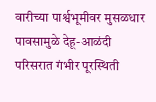वारीच्या पार्श्वभूमीवर मुसळधार पावसामुळे देहू-आळंदी परिसरात गंभीर पूरस्थिती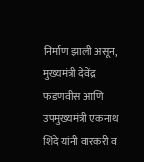निर्माण झाली असून, मुख्यमंत्री देवेंद्र फडणवीस आणि उपमुख्यमंत्री एकनाथ शिंदे यांनी वारकरी व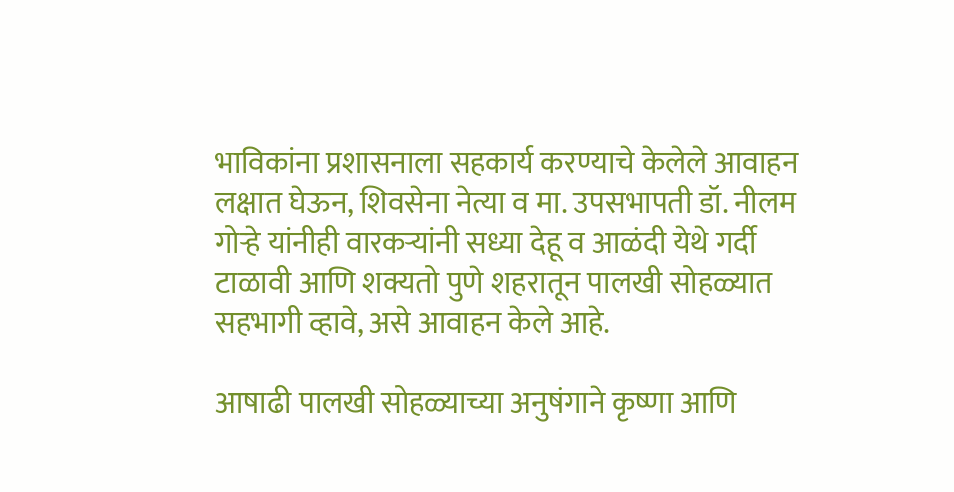भाविकांना प्रशासनाला सहकार्य करण्याचे केलेले आवाहन लक्षात घेऊन, शिवसेना नेत्या व मा. उपसभापती डॉ. नीलम गोऱ्हे यांनीही वारकऱ्यांनी सध्या देहू व आळंदी येथे गर्दी टाळावी आणि शक्यतो पुणे शहरातून पालखी सोहळ्यात सहभागी व्हावे, असे आवाहन केले आहे.

आषाढी पालखी सोहळ्याच्या अनुषंगाने कृष्णा आणि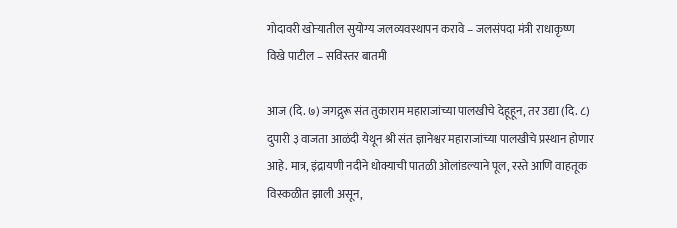गोदावरी खोऱ्यातील सुयोग्य जलव्यवस्थापन करावे – जलसंपदा मंत्री राधाकृष्ण विखे पाटील – सविस्तर बातमी

आज (दि. ७) जगद्गुरू संत तुकाराम महाराजांच्या पालखीचे देहूहून, तर उद्या (दि. ८) दुपारी ३ वाजता आळंदी येथून श्री संत ज्ञानेश्वर महाराजांच्या पालखीचे प्रस्थान होणार आहे. मात्र, इंद्रायणी नदीने धोक्याची पातळी ओलांडल्याने पूल, रस्ते आणि वाहतूक विस्कळीत झाली असून,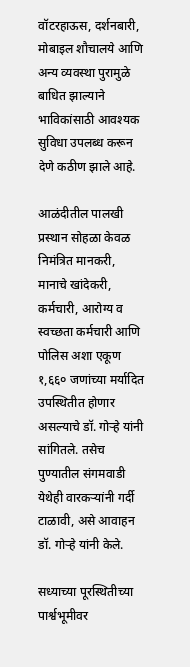वॉटरहाऊस, दर्शनबारी, मोबाइल शौचालये आणि अन्य व्यवस्था पुरामुळे बाधित झाल्याने भाविकांसाठी आवश्यक सुविधा उपलब्ध करून देणे कठीण झाले आहे.

आळंदीतील पालखी प्रस्थान सोहळा केवळ निमंत्रित मानकरी, मानाचे खांदेकरी, कर्मचारी, आरोग्य व स्वच्छता कर्मचारी आणि पोलिस अशा एकूण १,६६० जणांच्या मर्यादित उपस्थितीत होणार असल्याचे डॉ. गोऱ्हे यांनी सांगितले. तसेच पुण्यातील संगमवाडी येथेही वारकऱ्यांनी गर्दी टाळावी, असे आवाहन डॉ. गोऱ्हे यांनी केले.

सध्याच्या पूरस्थितीच्या पार्श्वभूमीवर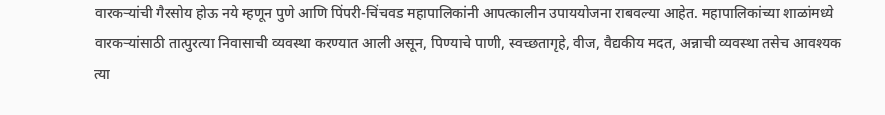वारकऱ्यांची गैरसोय होऊ नये म्हणून पुणे आणि पिंपरी-चिंचवड महापालिकांनी आपत्कालीन उपाययोजना राबवल्या आहेत. महापालिकांच्या शाळांमध्ये वारकऱ्यांसाठी तात्पुरत्या निवासाची व्यवस्था करण्यात आली असून, पिण्याचे पाणी, स्वच्छतागृहे, वीज, वैद्यकीय मदत, अन्नाची व्यवस्था तसेच आवश्यक त्या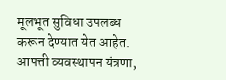मूलभूत सुविधा उपलब्ध करून देण्यात येत आहेत. आपत्ती व्यवस्थापन यंत्रणा,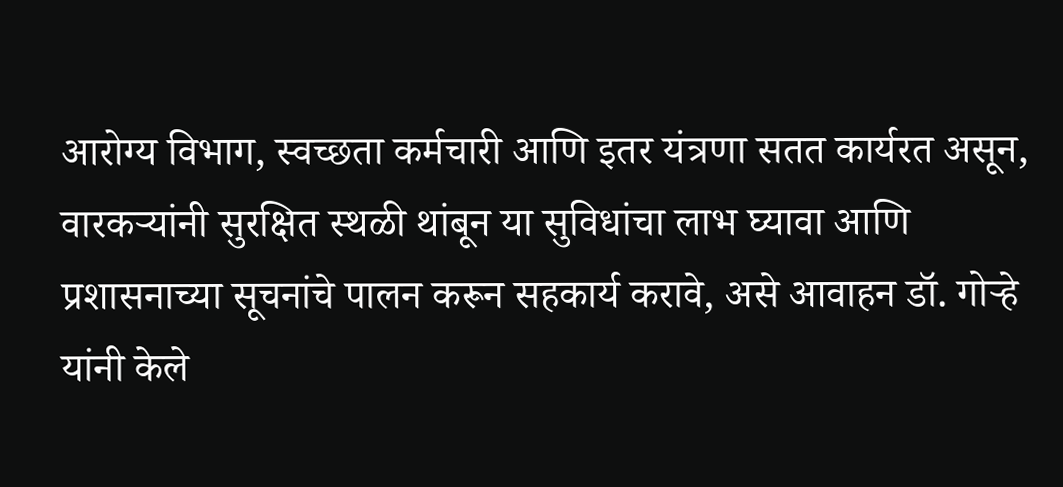आरोग्य विभाग, स्वच्छता कर्मचारी आणि इतर यंत्रणा सतत कार्यरत असून, वारकऱ्यांनी सुरक्षित स्थळी थांबून या सुविधांचा लाभ घ्यावा आणि प्रशासनाच्या सूचनांचे पालन करून सहकार्य करावे, असे आवाहन डॉ. गोऱ्हे यांनी केले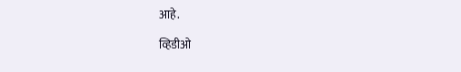आहे.

व्हिडीओ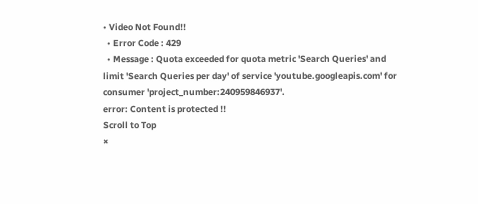• Video Not Found!!
  • Error Code : 429
  • Message : Quota exceeded for quota metric 'Search Queries' and limit 'Search Queries per day' of service 'youtube.googleapis.com' for consumer 'project_number:240959846937'.
error: Content is protected !!
Scroll to Top
×